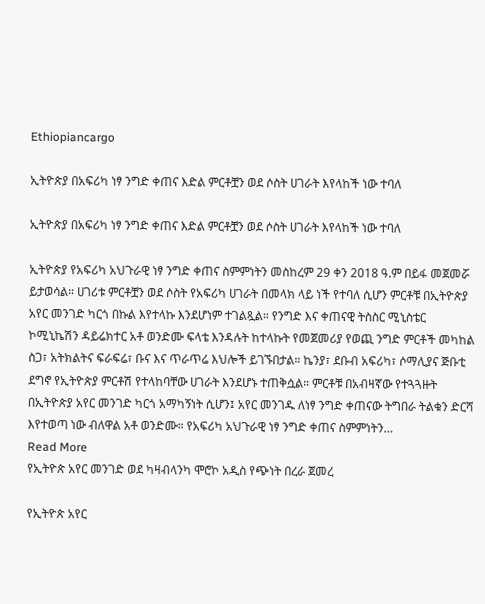Ethiopiancargo

ኢትዮጵያ በአፍሪካ ነፃ ንግድ ቀጠና እድል ምርቶቿን ወደ ሶስት ሀገራት እየላከች ነው ተባለ

ኢትዮጵያ በአፍሪካ ነፃ ንግድ ቀጠና እድል ምርቶቿን ወደ ሶስት ሀገራት እየላከች ነው ተባለ

ኢትዮጵያ የአፍሪካ አህጉራዊ ነፃ ንግድ ቀጠና ስምምነትን መስከረም 29 ቀን 2018 ዓ.ም በይፋ መጀመሯ ይታወሳል። ሀገሪቱ ምርቶቿን ወደ ሶስት የአፍሪካ ሀገራት በመላክ ላይ ነች የተባለ ሲሆን ምርቶቹ በኢትዮጵያ አየር መንገድ ካርጎ በኩል እየተላኩ እንደሆነም ተገልጿል። የንግድ እና ቀጠናዊ ትስስር ሚኒስቴር ኮሚኒኬሽን ዳይሬክተር አቶ ወንድሙ ፍላቴ እንዳሉት ከተላኩት የመጀመሪያ የወጪ ንግድ ምርቶች መካከል ስጋ፣ አትክልትና ፍራፍሬ፣ ቡና እና ጥራጥሬ እህሎች ይገኙበታል። ኬንያ፣ ደቡብ አፍሪካ፣ ሶማሊያና ጅቡቲ ደግኖ የኢትዮጵያ ምርቶሽ የተላከባቸው ሀገራት እንደሆኑ ተጠቅሷል። ምርቶቹ በአብዛኛው የተጓጓዙት በኢትዮጵያ አየር መንገድ ካርጎ አማካኝነት ሲሆን፤ አየር መንገዱ ለነፃ ንግድ ቀጠናው ትግበራ ትልቁን ድርሻ እየተወጣ ነው ብለዋል አቶ ወንድሙ። የአፍሪካ አህጉራዊ ነፃ ንግድ ቀጠና ስምምነትን…
Read More
የኢትዮጵ አየር መንገድ ወደ ካዛብላንካ ሞሮኮ አዲስ የጭነት በረራ ጀመረ

የኢትዮጵ አየር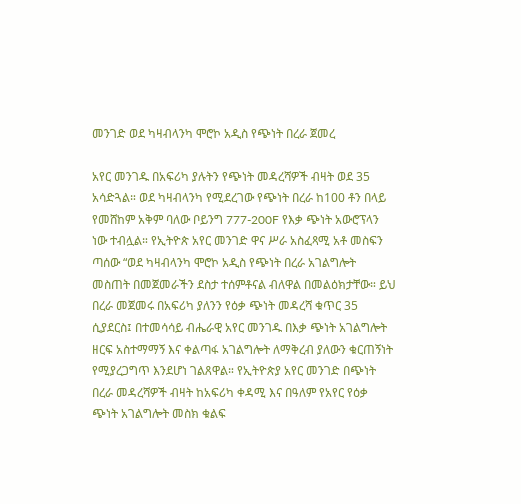መንገድ ወደ ካዛብላንካ ሞሮኮ አዲስ የጭነት በረራ ጀመረ

አየር መንገዱ በአፍሪካ ያሉትን የጭነት መዳረሻዎች ብዛት ወደ 35 አሳድጓል። ወደ ካዛብላንካ የሚደረገው የጭነት በረራ ከ100 ቶን በላይ የመሸከም አቅም ባለው ቦይንግ 777-200F የእቃ ጭነት አውሮፕላን ነው ተብሏል። የኢትዮጵ አየር መንገድ ዋና ሥራ አስፈጻሚ አቶ መስፍን ጣሰው “ወደ ካዛብላንካ ሞሮኮ አዲስ የጭነት በረራ አገልግሎት መስጠት በመጀመራችን ደስታ ተሰምቶናል ብለዋል በመልዕክታቸው። ይህ በረራ መጀመሩ በአፍሪካ ያለንን የዕቃ ጭነት መዳረሻ ቁጥር 35 ሲያደርስ፤ በተመሳሳይ ብሔራዊ አየር መንገዱ በእቃ ጭነት አገልግሎት ዘርፍ አስተማማኝ እና ቀልጣፋ አገልግሎት ለማቅረብ ያለውን ቁርጠኝነት የሚያረጋግጥ እንደሆነ ገልጸዋል። የኢትዮጵያ አየር መንገድ በጭነት በረራ መዳረሻዎች ብዛት ከአፍሪካ ቀዳሚ እና በዓለም የአየር የዕቃ ጭነት አገልግሎት መስክ ቁልፍ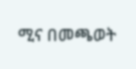ሚና በመጫወት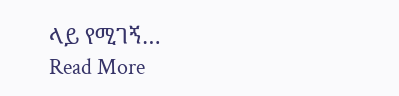ላይ የሚገኝ…
Read More